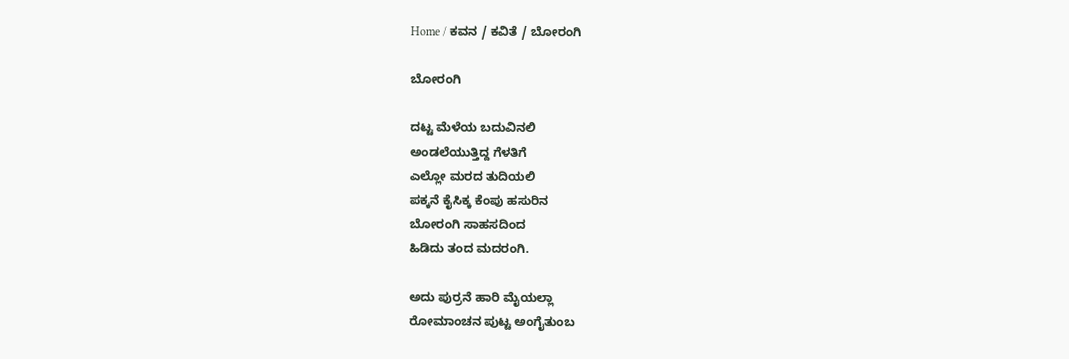Home / ಕವನ / ಕವಿತೆ / ಬೋರಂಗಿ

ಬೋರಂಗಿ

ದಟ್ಟ ಮೆಳೆಯ ಬದುವಿನಲಿ
ಅಂಡಲೆಯುತ್ತಿದ್ದ ಗೆಳತಿಗೆ
ಎಲ್ಲೋ ಮರದ ತುದಿಯಲಿ
ಪಕ್ಕನೆ ಕೈಸಿಕ್ಕ ಕೆಂಪು ಹಸುರಿನ
ಬೋರಂಗಿ ಸಾಹಸದಿಂದ
ಹಿಡಿದು ತಂದ ಮದರಂಗಿ.

ಅದು ಪುರ್ರನೆ ಹಾರಿ ಮೈಯಲ್ಲಾ
ರೋಮಾಂಚನ ಪುಟ್ಟ ಅಂಗೈತುಂಬ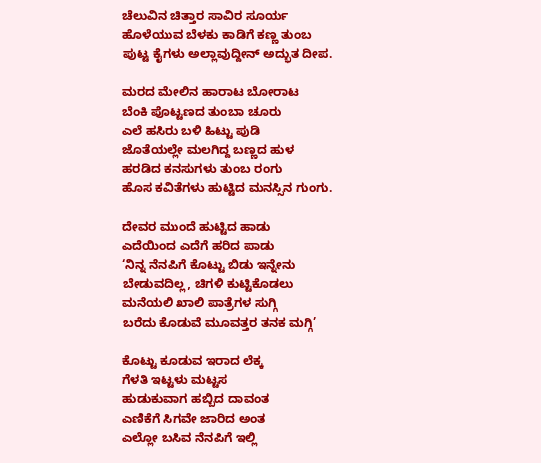ಚೆಲುವಿನ ಚಿತ್ತಾರ ಸಾವಿರ ಸೂರ್ಯ
ಹೊಳೆಯುವ ಬೆಳಕು ಕಾಡಿಗೆ ಕಣ್ಣ ತುಂಬ
ಪುಟ್ಟ ಕೈಗಳು ಅಲ್ಲಾವುದ್ದೀನ್ ಅದ್ಭುತ ದೀಪ.

ಮರದ ಮೇಲಿನ ಹಾರಾಟ ಬೋರಾಟ
ಬೆಂಕಿ ಪೊಟ್ಟಣದ ತುಂಬಾ ಚೂರು
ಎಲೆ ಹಸಿರು ಬಳಿ ಹಿಟ್ಟು ಪುಡಿ
ಜೊತೆಯಲ್ಲೇ ಮಲಗಿದ್ದ ಬಣ್ಣದ ಹುಳ
ಹರಡಿದ ಕನಸುಗಳು ತುಂಬ ರಂಗು
ಹೊಸ ಕವಿತೆಗಳು ಹುಟ್ಟಿದ ಮನಸ್ಸಿನ ಗುಂಗು.

ದೇವರ ಮುಂದೆ ಹುಟ್ಟಿದ ಹಾಡು
ಎದೆಯಿಂದ ಎದೆಗೆ ಹರಿದ ಪಾಡು
‘ನಿನ್ನ ನೆನಪಿಗೆ ಕೊಟ್ಟು ಬಿಡು ಇನ್ನೇನು
ಬೇಡುವದಿಲ್ಲ, ಚಿಗಳಿ ಕುಟ್ಟಿಕೊಡಲು
ಮನೆಯಲಿ ಖಾಲಿ ಪಾತ್ರೆಗಳ ಸುಗ್ಗಿ
ಬರೆದು ಕೊಡುವೆ ಮೂವತ್ತರ ತನಕ ಮಗ್ಗಿ’

ಕೊಟ್ಟು ಕೂಡುವ ಇರಾದ ಲೆಕ್ಕ
ಗೆಳತಿ ಇಟ್ಟಳು ಮಟ್ಟಸ
ಹುಡುಕುವಾಗ ಹಬ್ಬಿದ ದಾವಂತ
ಎಣಿಕೆಗೆ ಸಿಗವೇ ಜಾರಿದ ಅಂತ
ಎಲ್ಲೋ ಬಸಿವ ನೆನಪಿಗೆ ಇಲ್ಲಿ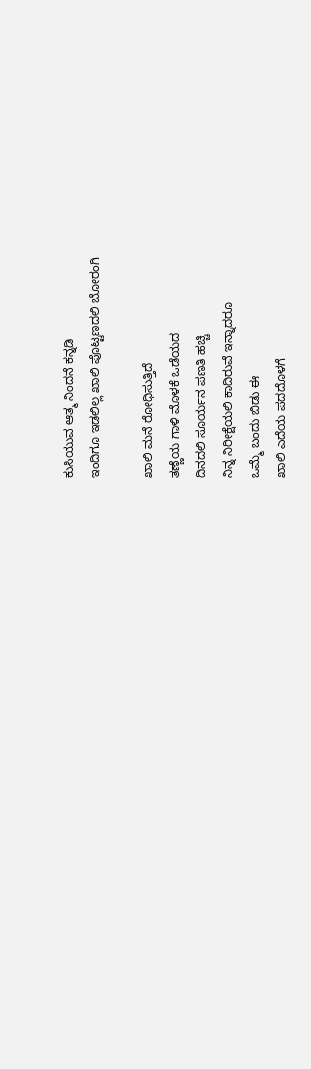ಕುಸಿಯುವ ಆತ್ಮ ನಿಂದನೆ ಕನ್ನಡಿ
ಇಂದಿಗೂ ಇಡಲಿಲ್ಲ ಖಾಲಿ ಪೊಟ್ಟಣದಲಿ ಬೋರಂಗಿ

ಖಾಲಿ ಮನೆ ರೋಧಿಸುತ್ತಿದೆ
ತಣ್ಣೆಯ ಗಾಳಿ ಮೊಳಕೆ ಒಡೆಯದ
ದಿನದಲಿ ಸೂರ್ಯನ ಪಣತಿ ಹಚ್ಚಿ
ನಿನ್ನ ನಿರೀಕ್ಷೆಯಲಿ ಕಾದಿರುವೆ ಇನ್ನಾದರೂ
ಒಮ್ಮೆ ಬಂದು ಬಿಡು ಈ
ಖಾಲಿ ಎದೆಯ ಪದದೊಳಗೆ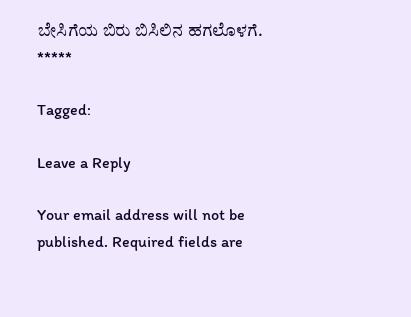ಬೇಸಿಗೆಯ ಬಿರು ಬಿಸಿಲಿನ ಹಗಲೊಳಗೆ.
*****

Tagged:

Leave a Reply

Your email address will not be published. Required fields are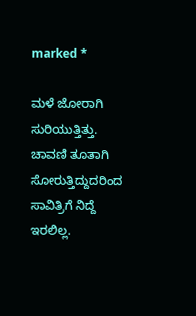marked *

ಮಳೆ ಜೋರಾಗಿ ಸುರಿಯುತ್ತಿತ್ತು. ಚಾವಣಿ ತೂತಾಗಿ ಸೋರುತ್ತಿದ್ದುದರಿಂದ ಸಾವಿತ್ರಿಗೆ ನಿದ್ದೆ ಇರಲಿಲ್ಲ.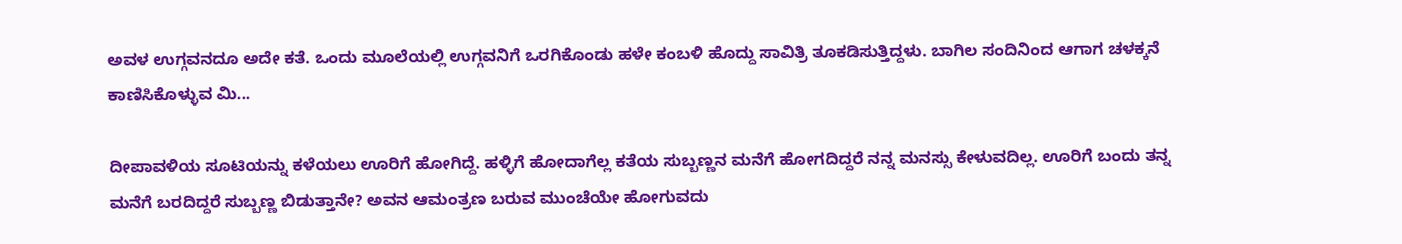ಅವಳ ಉಗ್ಗವನದೂ ಅದೇ ಕತೆ. ಒಂದು ಮೂಲೆಯಲ್ಲಿ ಉಗ್ಗವನಿಗೆ ಒರಗಿಕೊಂಡು ಹಳೇ ಕಂಬಳಿ ಹೊದ್ದು ಸಾವಿತ್ರಿ ತೂಕಡಿಸುತ್ತಿದ್ದಳು. ಬಾಗಿಲ ಸಂದಿನಿಂದ ಆಗಾಗ ಚಳಕ್ಕನೆ ಕಾಣಿಸಿಕೊಳ್ಳುವ ಮಿ...

ದೀಪಾವಳಿಯ ಸೂಟಿಯನ್ನು ಕಳೆಯಲು ಊರಿಗೆ ಹೋಗಿದ್ದೆ. ಹಳ್ಳಿಗೆ ಹೋದಾಗೆಲ್ಲ ಕತೆಯ ಸುಬ್ಬಣ್ಣನ ಮನೆಗೆ ಹೋಗದಿದ್ದರೆ ನನ್ನ ಮನಸ್ಸು ಕೇಳುವದಿಲ್ಲ. ಊರಿಗೆ ಬಂದು ತನ್ನ ಮನೆಗೆ ಬರದಿದ್ದರೆ ಸುಬ್ಬಣ್ಣ ಬಿಡುತ್ತಾನೇ? ಅವನ ಆಮಂತ್ರಣ ಬರುವ ಮುಂಚೆಯೇ ಹೋಗುವದು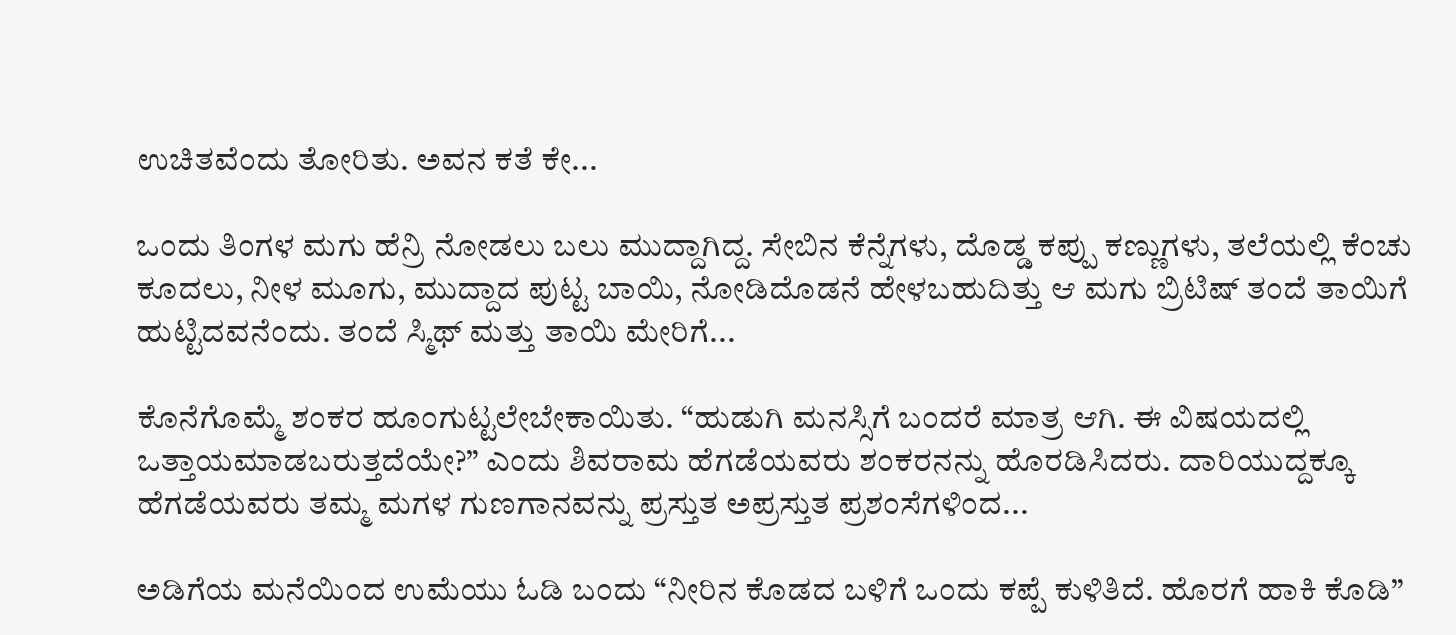ಉಚಿತವೆಂದು ತೋರಿತು. ಅವನ ಕತೆ ಕೇ...

ಒಂದು ತಿಂಗಳ ಮಗು ಹೆನ್ರಿ ನೋಡಲು ಬಲು ಮುದ್ದಾಗಿದ್ದ. ಸೇಬಿನ ಕೆನ್ನೆಗಳು, ದೊಡ್ಡ ಕಪ್ಪು ಕಣ್ಣುಗಳು, ತಲೆಯಲ್ಲಿ ಕೆಂಚು ಕೂದಲು, ನೀಳ ಮೂಗು, ಮುದ್ದಾದ ಪುಟ್ಟ ಬಾಯಿ, ನೋಡಿದೊಡನೆ ಹೇಳಬಹುದಿತ್ತು ಆ ಮಗು ಬ್ರಿಟಿಷ್ ತಂದೆ ತಾಯಿಗೆ ಹುಟ್ಟಿದವನೆಂದು. ತಂದೆ ಸ್ಮಿಥ್ ಮತ್ತು ತಾಯಿ ಮೇರಿಗೆ...

ಕೊನೆಗೊಮ್ಮೆ ಶಂಕರ ಹೂಂಗುಟ್ಟಲೇಬೇಕಾಯಿತು. “ಹುಡುಗಿ ಮನಸ್ಸಿಗೆ ಬಂದರೆ ಮಾತ್ರ ಆಗಿ. ಈ ವಿಷಯದಲ್ಲಿ ಒತ್ತಾಯಮಾಡಬರುತ್ತದೆಯೇ?” ಎಂದು ಶಿವರಾಮ ಹೆಗಡೆಯವರು ಶಂಕರನನ್ನು ಹೊರಡಿಸಿದರು. ದಾರಿಯುದ್ದಕ್ಕೂ ಹೆಗಡೆಯವರು ತಮ್ಮ ಮಗಳ ಗುಣಗಾನವನ್ನು ಪ್ರಸ್ತುತ ಅಪ್ರಸ್ತುತ ಪ್ರಶಂಸೆಗಳಿಂದ...

ಅಡಿಗೆಯ ಮನೆಯಿಂದ ಉಮೆಯು ಓಡಿ ಬಂದು “ನೀರಿನ ಕೊಡದ ಬಳಿಗೆ ಒಂದು ಕಪ್ಪೆ ಕುಳಿತಿದೆ. ಹೊರಗೆ ಹಾಕಿ ಕೊಡಿ”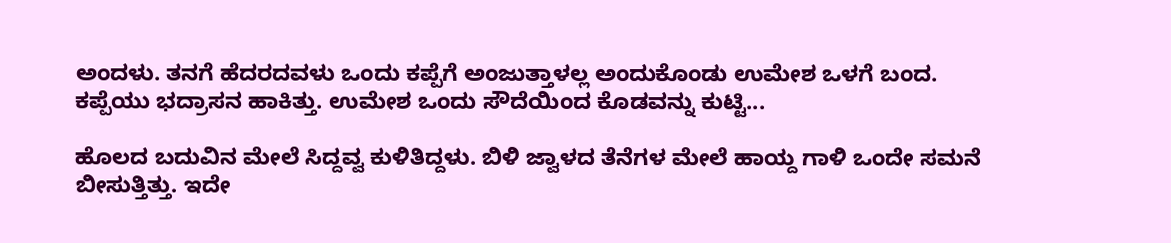ಅಂದಳು. ತನಗೆ ಹೆದರದವಳು ಒಂದು ಕಪ್ಪೆಗೆ ಅಂಜುತ್ತಾಳಲ್ಲ ಅಂದುಕೊಂಡು ಉಮೇಶ ಒಳಗೆ ಬಂದ. ಕಪ್ಪೆಯು ಭದ್ರಾಸನ ಹಾಕಿತ್ತು. ಉಮೇಶ ಒಂದು ಸೌದೆಯಿಂದ ಕೊಡವನ್ನು ಕುಟ್ಟಿ...

ಹೊಲದ ಬದುವಿನ ಮೇಲೆ ಸಿದ್ದವ್ವ ಕುಳಿತಿದ್ದಳು. ಬಿಳಿ ಜ್ವಾಳದ ತೆನೆಗಳ ಮೇಲೆ ಹಾಯ್ದ ಗಾಳಿ ಒಂದೇ ಸಮನೆ ಬೀಸುತ್ತಿತ್ತು. ಇದೇ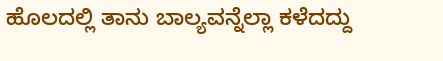ಹೊಲದಲ್ಲಿ ತಾನು ಬಾಲ್ಯವನ್ನೆಲ್ಲಾ ಕಳೆದದ್ದು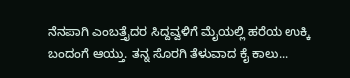ನೆನಪಾಗಿ ಎಂಬತ್ತೈದರ ಸಿದ್ದವ್ವಳಿಗೆ ಮೈಯಲ್ಲಿ ಹರೆಯ ಉಕ್ಕಿ ಬಂದಂಗೆ ಆಯ್ತು. ತನ್ನ ಸೊರಗಿ ತೆಳುವಾದ ಕೈ ಕಾಲು...